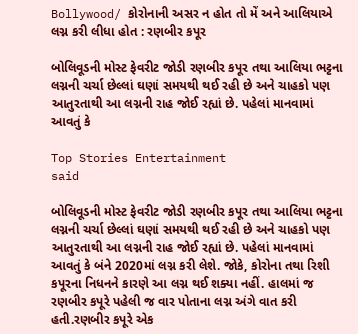Bollywood/ કોરોનાની અસર ન હોત તો મેં અને આલિયાએ લગ્ન કરી લીધા હોત : રણબીર કપૂર

બોલિવૂડની મોસ્ટ ફેવરીટ જોડી રણબીર કપૂર તથા આલિયા ભટ્ટના લગ્નની ચર્ચા છેલ્લાં ઘણાં સમયથી થઈ રહી છે અને ચાહકો પણ આતુરતાથી આ લગ્નની રાહ જોઈ રહ્યાં છે. પહેલાં માનવામાં આવતું કે

Top Stories Entertainment
said

બોલિવૂડની મોસ્ટ ફેવરીટ જોડી રણબીર કપૂર તથા આલિયા ભટ્ટના લગ્નની ચર્ચા છેલ્લાં ઘણાં સમયથી થઈ રહી છે અને ચાહકો પણ આતુરતાથી આ લગ્નની રાહ જોઈ રહ્યાં છે. પહેલાં માનવામાં આવતું કે બંને 2020માં લગ્ન કરી લેશે. જોકે, કોરોના તથા રિશી કપૂરના નિધનને કારણે આ લગ્ન થઈ શક્યા નહીં. હાલમાં જ રણબીર કપૂરે પહેલી જ વાર પોતાના લગ્ન અંગે વાત કરી હતી.રણબીર કપૂરે એક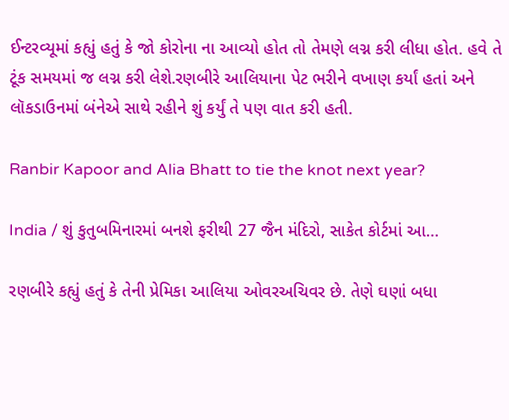ઈન્ટરવ્યૂમાં કહ્યું હતું કે જો કોરોના ના આવ્યો હોત તો તેમણે લગ્ન કરી લીધા હોત. હવે તે ટૂંક સમયમાં જ લગ્ન કરી લેશે.રણબીરે આલિયાના પેટ ભરીને વખાણ કર્યાં હતાં અને લૉકડાઉનમાં બંનેએ સાથે રહીને શું કર્યું તે પણ વાત કરી હતી.

Ranbir Kapoor and Alia Bhatt to tie the knot next year?

India / શું કુતુબમિનારમાં બનશે ફરીથી 27 જૈન મંદિરો, સાકેત કોર્ટમાં આ…

રણબીરે કહ્યું હતું કે તેની પ્રેમિકા આલિયા ઓવરઅચિવર છે. તેણે ઘણાં બધા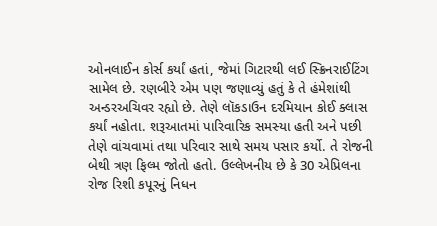ઓનલાઈન કોર્સ કર્યાં હતાં, જેમાં ગિટારથી લઈ સ્ક્રિનરાઈટિંગ સામેલ છે. રણબીરે એમ પણ જણાવ્યું હતું કે તે હંમેશાંથી અન્ડરઅચિવર રહ્યો છે. તેણે લૉકડાઉન દરમિયાન કોઈ ક્લાસ કર્યાં નહોતા. શરૂઆતમાં પારિવારિક સમસ્યા હતી અને પછી તેણે વાંચવામાં તથા પરિવાર સાથે સમય પસાર કર્યો. તે રોજની બેથી ત્રણ ફિલ્મ જોતો હતો. ઉલ્લેખનીય છે કે 30 એપ્રિલના રોજ રિશી કપૂરનું નિધન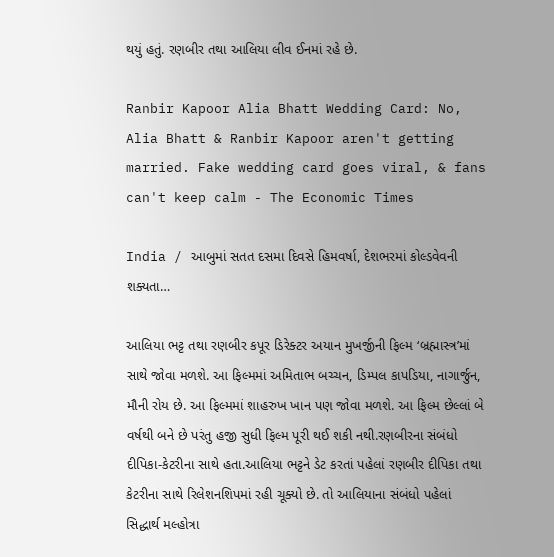થયું હતું. રણબીર તથા આલિયા લીવ ઈનમાં રહે છે.

Ranbir Kapoor Alia Bhatt Wedding Card: No, Alia Bhatt & Ranbir Kapoor aren't getting married. Fake wedding card goes viral, & fans can't keep calm - The Economic Times

India / આબુમાં સતત દસમા દિવસે હિમવર્ષા, દેશભરમાં કોલ્ડવેવની શક્યતા…

આલિયા ભટ્ટ તથા રણબીર કપૂર ડિરેક્ટર અયાન મુખર્જીની ફિલ્મ ‘બ્રહ્માસ્ત્ર’માં સાથે જોવા મળશે. આ ફિલ્મમાં અમિતાભ બચ્ચન, ડિમ્પલ કાપડિયા, નાગાર્જુન, મૌની રોય છે. આ ફિલ્મમાં શાહરુખ ખાન પણ જોવા મળશે. આ ફિલ્મ છેલ્લાં બે વર્ષથી બને છે પરંતુ હજી સુધી ફિલ્મ પૂરી થઈ શકી નથી.રણબીરના સંબંધો દીપિકા-કેટરીના સાથે હતા.આલિયા ભટ્ટને ડેટ કરતાં પહેલાં રણબીર દીપિકા તથા કેટરીના સાથે રિલેશનશિપમાં રહી ચૂક્યો છે. તો આલિયાના સંબંધો પહેલાં સિદ્ધાર્થ મલ્હોત્રા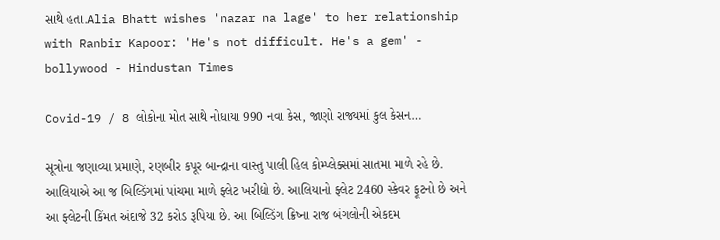સાથે હતા.Alia Bhatt wishes 'nazar na lage' to her relationship with Ranbir Kapoor: 'He's not difficult. He's a gem' - bollywood - Hindustan Times

Covid-19 / 8 લોકોના મોત સાથે નોધાયા 990 નવા કેસ, જાણો રાજ્યમાં કુલ કેસન…

સૂત્રોના જણાવ્યા પ્રમાણે, રણબીર કપૂર બાન્દ્રાના વાસ્તુ પાલી હિલ કોમ્પ્લેક્સમાં સાતમા માળે રહે છે. આલિયાએ આ જ બિલ્ડિંગમાં પાંચમા માળે ફ્લેટ ખરીદ્યો છે. આલિયાનો ફ્લેટ 2460 સ્કેવર ફૂટનો છે અને આ ફ્લેટની કિંમત અંદાજે 32 કરોડ રૂપિયા છે. આ બિલ્ડિંગ ક્રિષ્ના રાજ બંગલોની એકદમ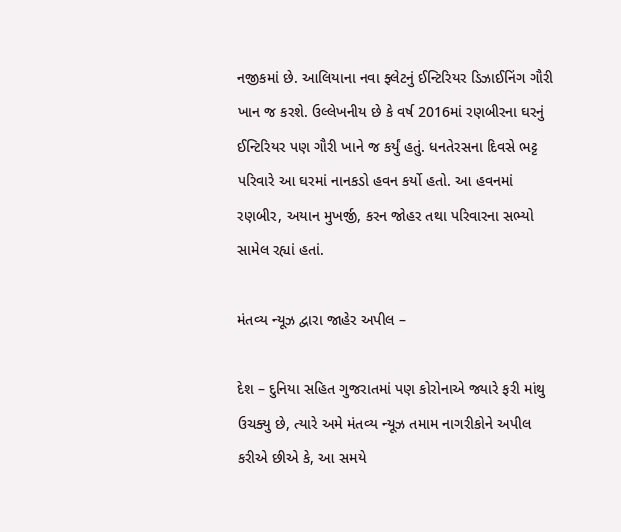નજીકમાં છે. આલિયાના નવા ફ્લેટનું ઈન્ટિરિયર ડિઝાઈનિંગ ગૌરી ખાન જ કરશે. ઉલ્લેખનીય છે કે વર્ષ 2016માં રણબીરના ઘરનું ઈન્ટિરિયર પણ ગૌરી ખાને જ કર્યું હતું. ધનતેરસના દિવસે ભટ્ટ પરિવારે આ ઘરમાં નાનકડો હવન કર્યો હતો. આ હવનમાં રણબીર, અયાન મુખર્જી, કરન જોહર તથા પરિવારના સભ્યો સામેલ રહ્યાં હતાં.

મંતવ્ય ન્યૂઝ દ્વારા જાહેર અપીલ –

દેશ – દુનિયા સહિત ગુજરાતમાં પણ કોરોનાએ જ્યારે ફરી માંથુ ઉચક્યુ છે, ત્યારે અમે મંતવ્ય ન્યૂઝ તમામ નાગરીકોને અપીલ કરીએ છીએ કે, આ સમયે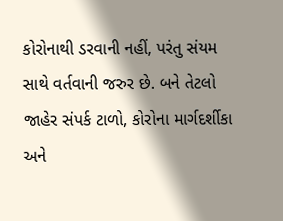કોરોનાથી ડરવાની નહીં, પરંતુ સંયમ સાથે વર્તવાની જરુર છે. બને તેટલો જાહેર સંપર્ક ટાળો, કોરોના માર્ગદર્શીકા અને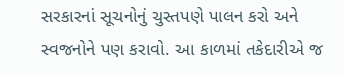સરકારનાં સૂચનોનું ચુસ્તપણે પાલન કરો અને સ્વજનોને પણ કરાવો. આ કાળમાં તકેદારીએ જ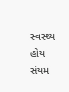સ્વસ્થ્ય હોય સંયમ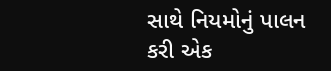સાથે નિયમોનું પાલન કરી એક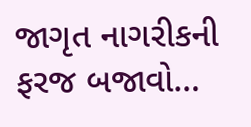જાગૃત નાગરીકની ફરજ બજાવો…